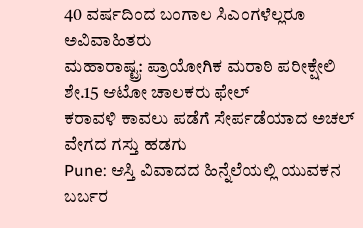40 ವರ್ಷದಿಂದ ಬಂಗಾಲ ಸಿಎಂಗಳೆಲ್ಲರೂ ಅವಿವಾಹಿತರು
ಮಹಾರಾಷ್ಟ್ರ: ಪ್ರಾಯೋಗಿಕ ಮರಾಠಿ ಪರೀಕ್ಷೇಲಿ ಶೇ.15 ಆಟೋ ಚಾಲಕರು ಫೇಲ್
ಕರಾವಳಿ ಕಾವಲು ಪಡೆಗೆ ಸೇರ್ಪಡೆಯಾದ ಅಚಲ್ ವೇಗದ ಗಸ್ತು ಹಡಗು
Pune: ಆಸ್ತಿ ವಿವಾದದ ಹಿನ್ನೆಲೆಯಲ್ಲಿ ಯುವಕನ ಬರ್ಬರ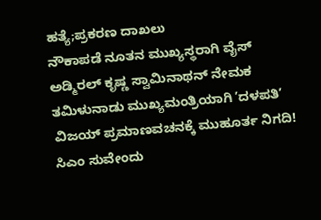ಹತ್ಯೆ;ಪ್ರಕರಣ ದಾಖಲು
ನೌಕಾಪಡೆ ನೂತನ ಮುಖ್ಯಸ್ಥರಾಗಿ ವೈಸ್ ಅಡ್ಮಿರಲ್ ಕೃಷ್ಣ ಸ್ವಾಮಿನಾಥನ್ ನೇಮಕ
ತಮಿಳುನಾಡು ಮುಖ್ಯಮಂತ್ರಿಯಾಗಿ ʼದಳಪತಿʼ ವಿಜಯ್ ಪ್ರಮಾಣವಚನಕ್ಕೆ ಮುಹೂರ್ತ ನಿಗದಿ!
ಸಿಎಂ ಸುವೇಂದು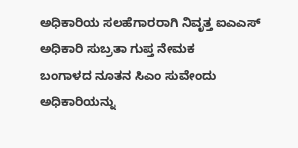ಅಧಿಕಾರಿಯ ಸಲಹೆಗಾರರಾಗಿ ನಿವೃತ್ತ ಐಎಎಸ್ ಅಧಿಕಾರಿ ಸುಬ್ರತಾ ಗುಪ್ತ ನೇಮಕ
ಬಂಗಾಳದ ನೂತನ ಸಿಎಂ ಸುವೇಂದು ಅಧಿಕಾರಿಯನ್ನು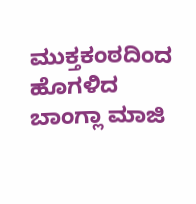ಮುಕ್ತಕಂಠದಿಂದ ಹೊಗಳಿದ ಬಾಂಗ್ಲಾ ಮಾಜಿ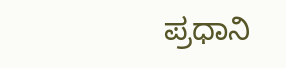ಪ್ರಧಾನಿ